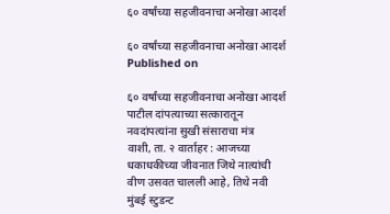६० वर्षांच्या सहजीवनाचा अनोखा आदर्श

६० वर्षांच्या सहजीवनाचा अनोखा आदर्श
Published on

६० वर्षांच्या सहजीवनाचा अनोखा आदर्श
पाटील दांपत्याच्या सत्कारातून नवदांपत्यांना सुखी संसाराचा मंत्र
वाशी, ता. २ वार्ताहर : आजच्या धकाधकीच्या जीवनात जिथे नात्यांची वीण उसवत चालली आहे, तिथे नवी मुंबई स्टुडन्ट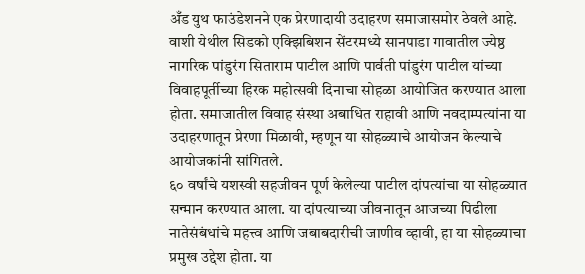अँड युथ फाउंडेशनने एक प्रेरणादायी उदाहरण समाजासमोर ठेवले आहे. वाशी येथील सिडको एक्झिबिशन सेंटरमध्ये सानपाडा गावातील ज्येष्ठ नागरिक पांडुरंग सिताराम पाटील आणि पार्वती पांडुरंग पाटील यांच्या विवाहपूर्तीच्या हिरक महोत्सवी दिनाचा सोहळा आयोजित करण्यात आला होता. समाजातील विवाह संस्था अबाधित राहावी आणि नवदाम्पत्यांना या उदाहरणातून प्रेरणा मिळावी, म्हणून या सोहळ्याचे आयोजन केल्याचे आयोजकांनी सांगितले.
६० वर्षांचे यशस्वी सहजीवन पूर्ण केलेल्या पाटील दांपत्यांचा या सोहळ्यात सन्मान करण्यात आला. या दांपत्याच्या जीवनातून आजच्या पिढीला नातेसंबंधांचे महत्त्व आणि जबाबदारीची जाणीव व्हावी, हा या सोहळ्याचा प्रमुख उद्देश होता. या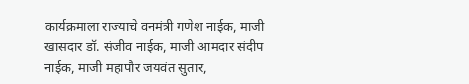कार्यक्रमाला राज्याचे वनमंत्री गणेश नाईक, माजी खासदार डॉ. संजीव नाईक, माजी आमदार संदीप नाईक, माजी महापौर जयवंत सुतार,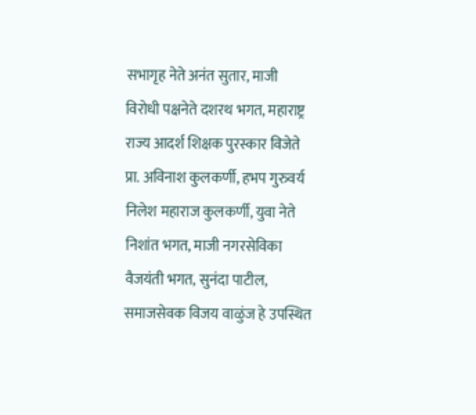सभागृह नेते अनंत सुतार, माजी विरोधी पक्षनेते दशरथ भगत, महाराष्ट्र राज्य आदर्श शिक्षक पुरस्कार विजेते प्रा. अविनाश कुलकर्णी, हभप गुरुवर्य निलेश महाराज कुलकर्णी, युवा नेते निशांत भगत, माजी नगरसेविका वैजयंती भगत, सुनंदा पाटील, समाजसेवक विजय वाळुंज हे उपस्थित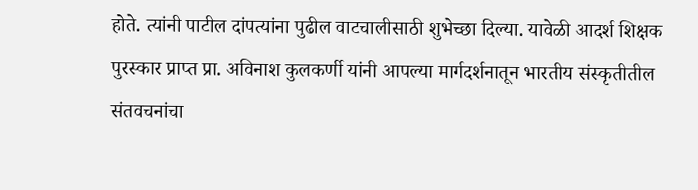होते. त्यांनी पाटील दांपत्यांना पुढील वाटचालीसाठी शुभेच्छा दिल्या. यावेळी आदर्श शिक्षक पुरस्कार प्राप्त प्रा. अविनाश कुलकर्णी यांनी आपल्या मार्गदर्शनातून भारतीय संस्कृतीतील संतवचनांचा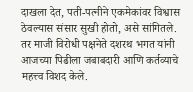दाखला देत, पती-पत्नीने एकमेकांवर विश्वास ठेवल्यास संसार सुखी होतो, असे सांगितले. तर माजी विरोधी पक्षनेते दशरथ भगत यांनी आजच्या पिढीला जबाबदारी आणि कर्तव्याचे महत्त्व विशद केले.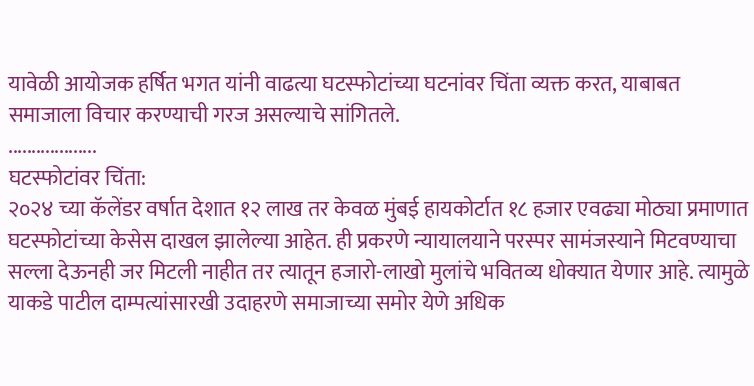यावेळी आयोजक हर्षित भगत यांनी वाढत्या घटस्फोटांच्या घटनांवर चिंता व्यक्त करत, याबाबत समाजाला विचार करण्याची गरज असल्याचे सांगितले.
...................
घटस्फोटांवर चिंता:
२०२४ च्या कॅलेंडर वर्षात देशात १२ लाख तर केवळ मुंबई हायकोर्टात १८ हजार एवढ्या मोठ्या प्रमाणात घटस्फोटांच्या केसेस दाखल झालेल्या आहेत. ही प्रकरणे न्यायालयाने परस्पर सामंजस्याने मिटवण्याचा सल्ला देऊनही जर मिटली नाहीत तर त्यातून हजारो-लाखो मुलांचे भवितव्य धोक्यात येणार आहे. त्यामुळे याकडे पाटील दाम्पत्यांसारखी उदाहरणे समाजाच्या समोर येणे अधिक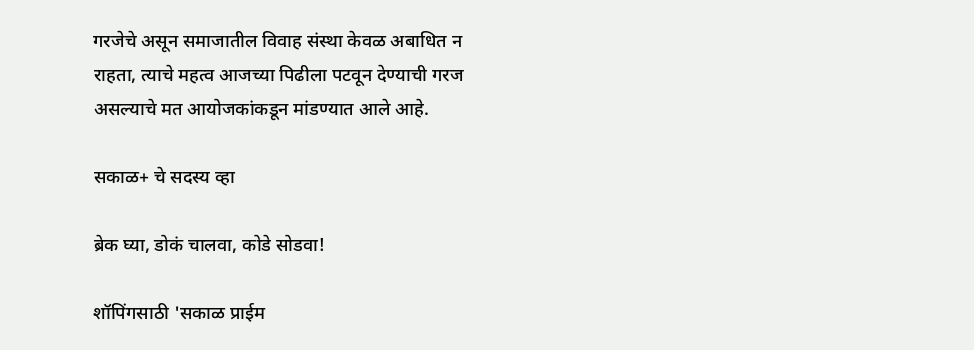गरजेचे असून समाजातील विवाह संस्था केवळ अबाधित न राहता, त्याचे महत्व आजच्या पिढीला पटवून देण्याची गरज असल्याचे मत आयोजकांकडून मांडण्यात आले आहे.

सकाळ+ चे सदस्य व्हा

ब्रेक घ्या, डोकं चालवा, कोडे सोडवा!

शॉपिंगसाठी 'सकाळ प्राईम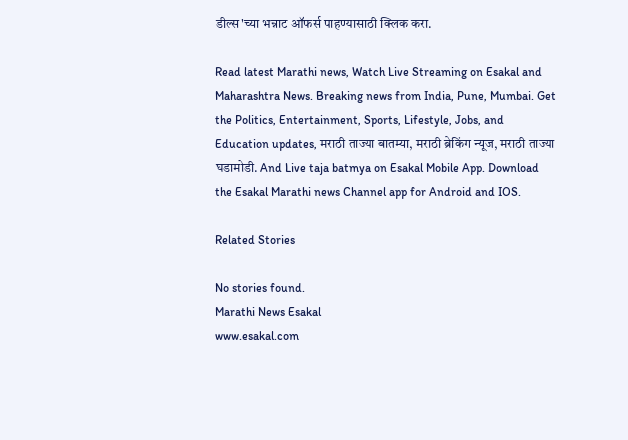डील्स'च्या भन्नाट ऑफर्स पाहण्यासाठी क्लिक करा.

Read latest Marathi news, Watch Live Streaming on Esakal and Maharashtra News. Breaking news from India, Pune, Mumbai. Get the Politics, Entertainment, Sports, Lifestyle, Jobs, and Education updates, मराठी ताज्या बातम्या, मराठी ब्रेकिंग न्यूज, मराठी ताज्या घडामोडी. And Live taja batmya on Esakal Mobile App. Download the Esakal Marathi news Channel app for Android and IOS.

Related Stories

No stories found.
Marathi News Esakal
www.esakal.com